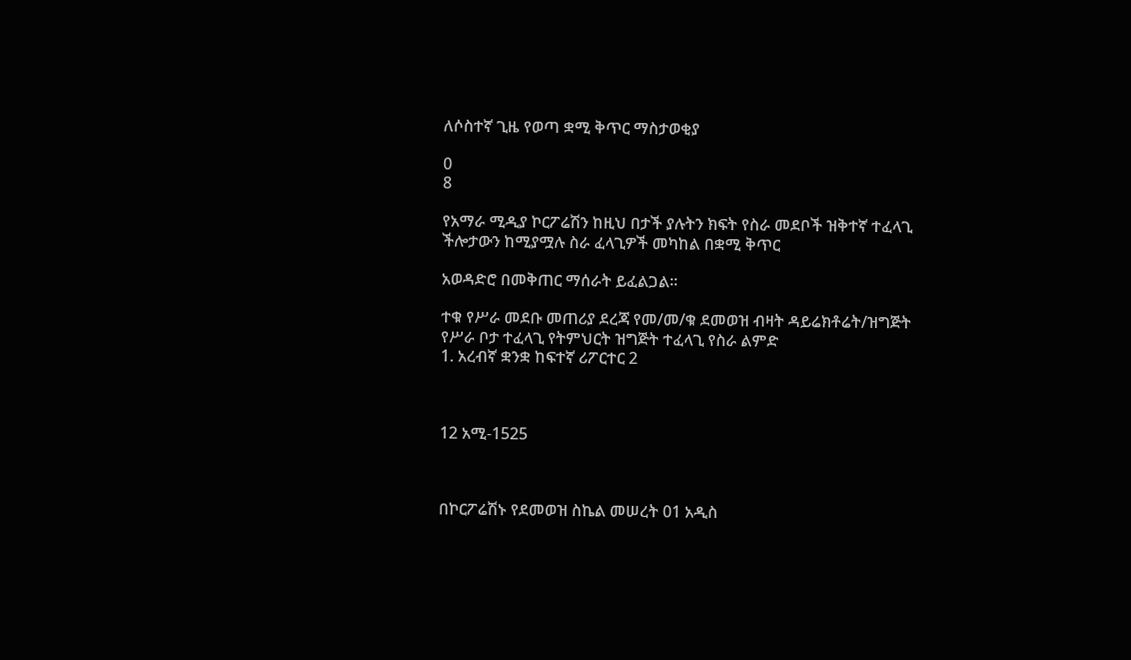ለሶስተኛ ጊዜ የወጣ ቋሚ ቅጥር ማስታወቂያ

0
8

የአማራ ሚዲያ ኮርፖሬሽን ከዚህ በታች ያሉትን ክፍት የስራ መደቦች ዝቅተኛ ተፈላጊ ችሎታውን ከሚያሟሉ ስራ ፈላጊዎች መካከል በቋሚ ቅጥር

አወዳድሮ በመቅጠር ማሰራት ይፈልጋል፡፡

ተቁ የሥራ መደቡ መጠሪያ ደረጃ የመ/መ/ቁ ደመወዝ ብዛት ዳይሬክቶሬት/ዝግጅት የሥራ ቦታ ተፈላጊ የትምህርት ዝግጅት ተፈላጊ የስራ ልምድ
1. አረብኛ ቋንቋ ከፍተኛ ሪፖርተር 2



12 አሚ-1525



በኮርፖሬሽኑ የደመወዝ ስኬል መሠረት 01 አዲስ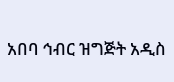አበባ ኅብር ዝግጅት አዲስ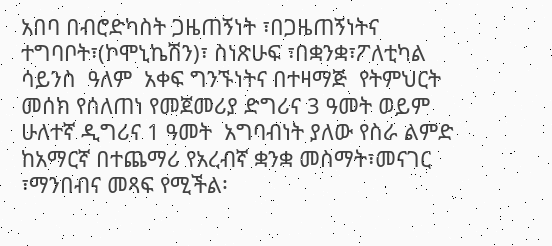አበባ በብሮድካስት ጋዜጠኝነት ፣በጋዜጠኝነትና ተግባቦት፣(ኮሞኒኬሽን)፣ ስነጽሁፍ ፣በቋንቋ፣ፖለቲካል  ሳይንስ  ዓለም  አቀፍ ግንኙነትና በተዛማጅ  የትምህርት  መሰክ የሰለጠነ የመጀመሪያ ድግሪና 3 ዓመት ወይም ሁለተኛ ዲግሪና 1 ዓመት  አግባብነት ያለው የስራ ልምድ ከአማርኛ በተጨማሪ የአረብኛ ቋንቋ መስማት፣መናገር ፣ማንበብና መጻፍ የሚችል፡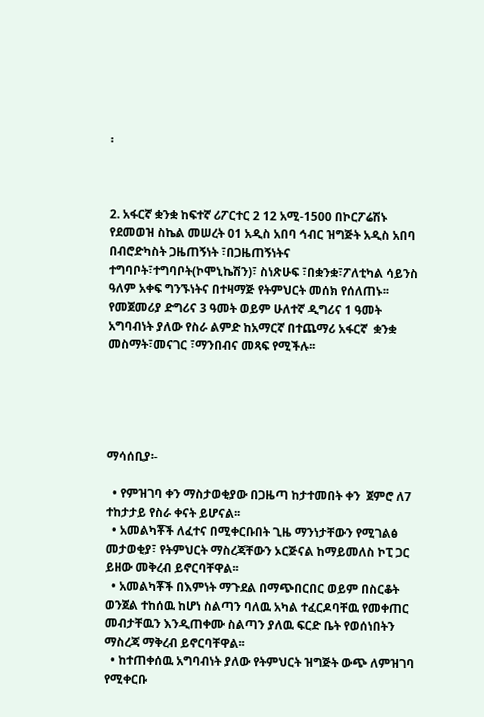፡



2. አፋርኛ ቋንቋ ከፍተኛ ሪፖርተር 2 12 አሚ-1500 በኮርፖሬሽኑ የደመወዝ ስኬል መሠረት 01 አዲስ አበባ ኅብር ዝግጅት አዲስ አበባ በብሮድካስት ጋዜጠኝነት ፣በጋዜጠኝነትና ተግባቦት፣ተግባቦት(ኮሞኒኬሽን)፣ ስነጽሁፍ ፣በቋንቋ፣ፖለቲካል ሳይንስ ዓለም አቀፍ ግንኙነትና በተዛማጅ የትምህርት መሰክ የሰለጠኑ፡፡ የመጀመሪያ ድግሪና 3 ዓመት ወይም ሁለተኛ ዲግሪና 1 ዓመት  አግባብነት ያለው የስራ ልምድ ከአማርኛ በተጨማሪ አፋርኛ  ቋንቋ መስማት፣መናገር ፣ማንበብና መጻፍ የሚችሉ፡፡





ማሳሰቢያ፡-

  • የምዝገባ ቀን ማስታወቂያው በጋዜጣ ከታተመበት ቀን  ጀምሮ ለ7 ተከታታይ የስራ ቀናት ይሆናል፡፡
  • አመልካቾች ለፈተና በሚቀርቡበት ጊዜ ማንነታቸውን የሚገልፅ መታወቂያ፣ የትምህርት ማስረጃቸውን ኦርጅናል ከማይመለስ ኮፒ ጋር ይዘው መቅረብ ይኖርባቸዋል፡፡
  • አመልካቾች በእምነት ማጉደል በማጭበርበር ወይም በስርቆት ወንጀል ተከሰዉ ከሆነ ስልጣን ባለዉ አካል ተፈርዶባቸዉ የመቀጠር መብታቸዉን እንዲጠቀሙ ስልጣን ያለዉ ፍርድ ቤት የወሰነበትን ማስረጃ ማቅረብ ይኖርባቸዋል፡፡
  • ከተጠቀሰዉ አግባብነት ያለው የትምህርት ዝግጅት ውጭ ለምዝገባ የሚቀርቡ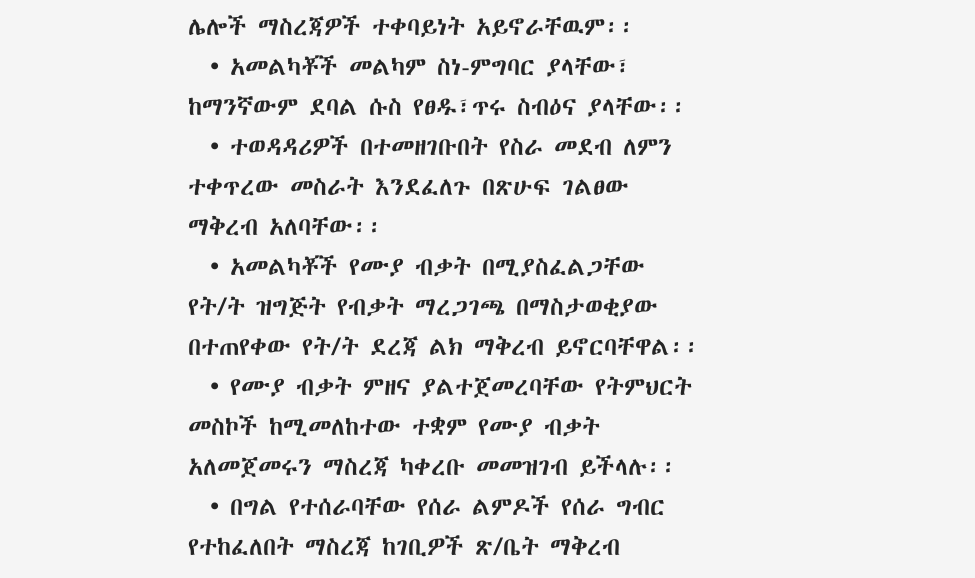ሌሎች ማስረጃዎች ተቀባይነት አይኖራቸዉም፡፡
  • አመልካቾች መልካም ስነ-ምግባር ያላቸው፣ ከማንኛውም ደባል ሱስ የፀዱ፣ጥሩ ስብዕና ያላቸው፡፡
  • ተወዳዳሪዎች በተመዘገቡበት የስራ መደብ ለምን ተቀጥረው መስራት እንደፈለጉ በጽሁፍ ገልፀው ማቅረብ አለባቸው፡፡
  • አመልካቾች የሙያ ብቃት በሚያስፈልጋቸው የት/ት ዝግጅት የብቃት ማረጋገጫ በማስታወቂያው በተጠየቀው የት/ት ደረጃ ልክ ማቅረብ ይኖርባቸዋል፡፡
  • የሙያ ብቃት ምዘና ያልተጀመረባቸው የትምህርት መስኮች ከሚመለከተው ተቋም የሙያ ብቃት አለመጀመሩን ማስረጃ ካቀረቡ መመዝገብ ይችላሉ፡፡
  • በግል የተሰራባቸው የሰራ ልምዶች የሰራ ግብር የተከፈለበት ማስረጃ ከገቢዎች ጽ/ቤት ማቅረብ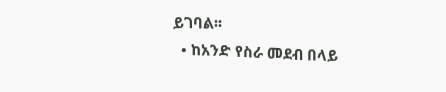ይገባል፡፡
  • ከአንድ የስራ መደብ በላይ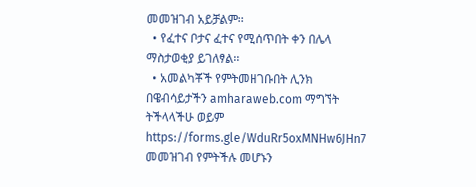መመዝገብ አይቻልም፡፡
  • የፈተና ቦታና ፈተና የሚሰጥበት ቀን በሌላ ማስታወቂያ ይገለፃል፡፡
  • አመልካቾች የምትመዘገቡበት ሊንክ በዌብሳይታችን amharaweb.com ማግኘት ትችላላችሁ ወይም https://forms.gle/WduRr5oxMNHw6JHn7 መመዝገብ የምትችሉ መሆኑን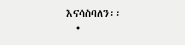እናሳስባለን፡፡
  •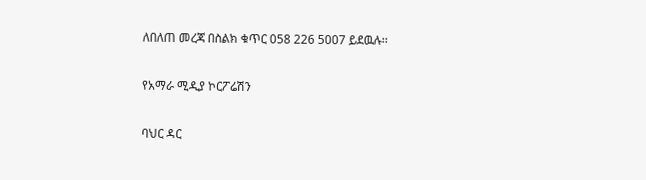ለበለጠ መረጃ በስልክ ቁጥር 058 226 5007 ይደዉሉ፡፡

የአማራ ሚዲያ ኮርፖሬሽን

ባህር ዳር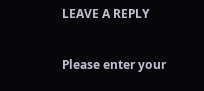LEAVE A REPLY

Please enter your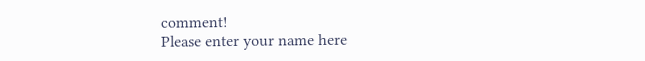comment!
Please enter your name here